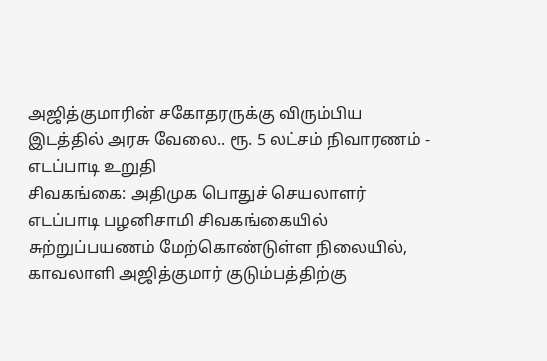அஜித்குமாரின் சகோதரருக்கு விரும்பிய இடத்தில் அரசு வேலை.. ரூ. 5 லட்சம் நிவாரணம் - எடப்பாடி உறுதி
சிவகங்கை: அதிமுக பொதுச் செயலாளர் எடப்பாடி பழனிசாமி சிவகங்கையில் சுற்றுப்பயணம் மேற்கொண்டுள்ள நிலையில், காவலாளி அஜித்குமார் குடும்பத்திற்கு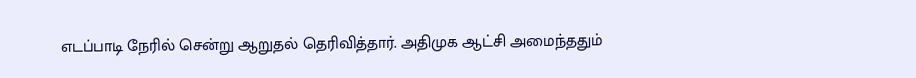எடப்பாடி நேரில் சென்று ஆறுதல் தெரிவித்தார். அதிமுக ஆட்சி அமைந்ததும்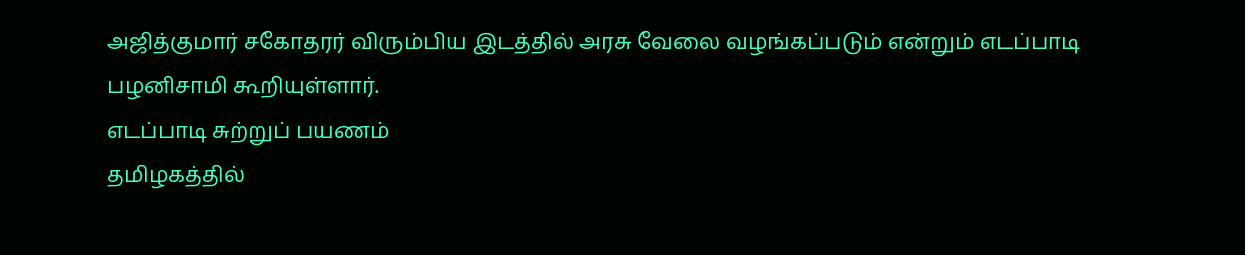அஜித்குமார் சகோதரர் விரும்பிய இடத்தில் அரசு வேலை வழங்கப்படும் என்றும் எடப்பாடி பழனிசாமி கூறியுள்ளார்.
எடப்பாடி சுற்றுப் பயணம்
தமிழகத்தில்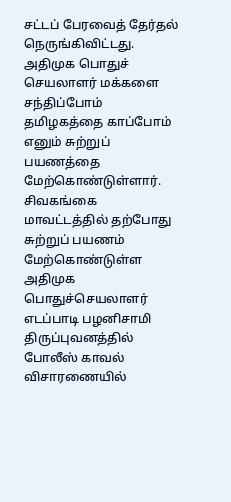சட்டப் பேரவைத் தேர்தல் நெருங்கிவிட்டது. அதிமுக பொதுச் செயலாளர் மக்களை சந்திப்போம் தமிழகத்தை காப்போம் எனும் சுற்றுப் பயணத்தை மேற்கொண்டுள்ளார். சிவகங்கை மாவட்டத்தில் தற்போது சுற்றுப் பயணம் மேற்கொண்டுள்ள அதிமுக பொதுச்செயலாளர் எடப்பாடி பழனிசாமி திருப்புவனத்தில் போலீஸ் காவல் விசாரணையில்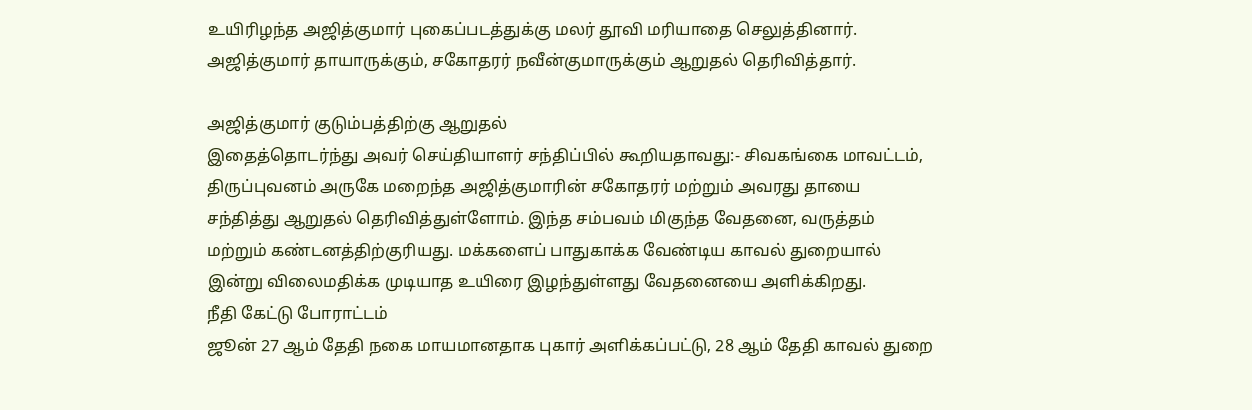உயிரிழந்த அஜித்குமார் புகைப்படத்துக்கு மலர் தூவி மரியாதை செலுத்தினார். அஜித்குமார் தாயாருக்கும், சகோதரர் நவீன்குமாருக்கும் ஆறுதல் தெரிவித்தார்.

அஜித்குமார் குடும்பத்திற்கு ஆறுதல்
இதைத்தொடர்ந்து அவர் செய்தியாளர் சந்திப்பில் கூறியதாவது:- சிவகங்கை மாவட்டம், திருப்புவனம் அருகே மறைந்த அஜித்குமாரின் சகோதரர் மற்றும் அவரது தாயை சந்தித்து ஆறுதல் தெரிவித்துள்ளோம். இந்த சம்பவம் மிகுந்த வேதனை, வருத்தம் மற்றும் கண்டனத்திற்குரியது. மக்களைப் பாதுகாக்க வேண்டிய காவல் துறையால் இன்று விலைமதிக்க முடியாத உயிரை இழந்துள்ளது வேதனையை அளிக்கிறது.
நீதி கேட்டு போராட்டம்
ஜூன் 27 ஆம் தேதி நகை மாயமானதாக புகார் அளிக்கப்பட்டு, 28 ஆம் தேதி காவல் துறை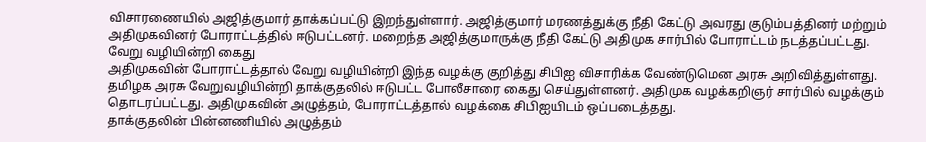விசாரணையில் அஜித்குமார் தாக்கப்பட்டு இறந்துள்ளார். அஜித்குமார் மரணத்துக்கு நீதி கேட்டு அவரது குடும்பத்தினர் மற்றும் அதிமுகவினர் போராட்டத்தில் ஈடுபட்டனர். மறைந்த அஜித்குமாருக்கு நீதி கேட்டு அதிமுக சார்பில் போராட்டம் நடத்தப்பட்டது.
வேறு வழியின்றி கைது
அதிமுகவின் போராட்டத்தால் வேறு வழியின்றி இந்த வழக்கு குறித்து சிபிஐ விசாரிக்க வேண்டுமென அரசு அறிவித்துள்ளது. தமிழக அரசு வேறுவழியின்றி தாக்குதலில் ஈடுபட்ட போலீசாரை கைது செய்துள்ளனர். அதிமுக வழக்கறிஞர் சார்பில் வழக்கும் தொடரப்பட்டது. அதிமுகவின் அழுத்தம், போராட்டத்தால் வழக்கை சிபிஐயிடம் ஒப்படைத்தது.
தாக்குதலின் பின்னணியில் அழுத்தம்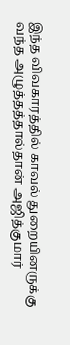இந்த விவகாரத்தில் காவல் துறையினருக்கு வந்த அழுத்தத்தால்தான் அஜித்குமார்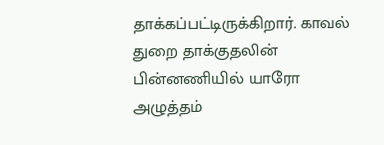தாக்கப்பட்டிருக்கிறார். காவல் துறை தாக்குதலின் பின்னணியில் யாரோ அழுத்தம்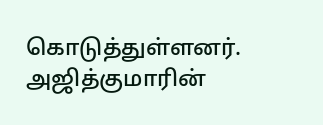கொடுத்துள்ளனர். அஜித்குமாரின்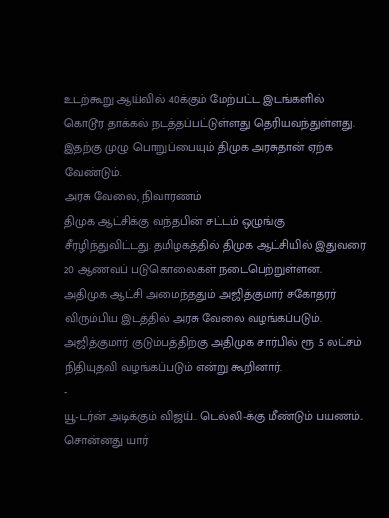உடற்கூறு ஆய்வில் 40க்கும் மேற்பட்ட இடங்களில் கொடூர தாக்கல் நடத்தப்பட்டுள்ளது தெரியவந்துள்ளது. இதற்கு முழு பொறுப்பையும் திமுக அரசுதான் ஏற்க வேண்டும்.
அரசு வேலை, நிவாரணம்
திமுக ஆட்சிக்கு வந்தபின் சட்டம் ஒழுங்கு சீரழிந்துவிட்டது. தமிழகத்தில் திமுக ஆட்சியில் இதுவரை 20 ஆணவப் படுகொலைகள் நடைபெற்றுள்ளன. அதிமுக ஆட்சி அமைந்ததும் அஜித்குமார் சகோதரர் விரும்பிய இடத்தில் அரசு வேலை வழங்கப்படும். அஜித்குமார் குடும்பத்திற்கு அதிமுக சார்பில் ரூ .5 லட்சம் நிதியுதவி வழங்கப்படும் என்று கூறினார்.
-
யூ-டர்ன் அடிக்கும் விஜய்.. டெல்லி-க்கு மீண்டும் பயணம்.. சொன்னது யார்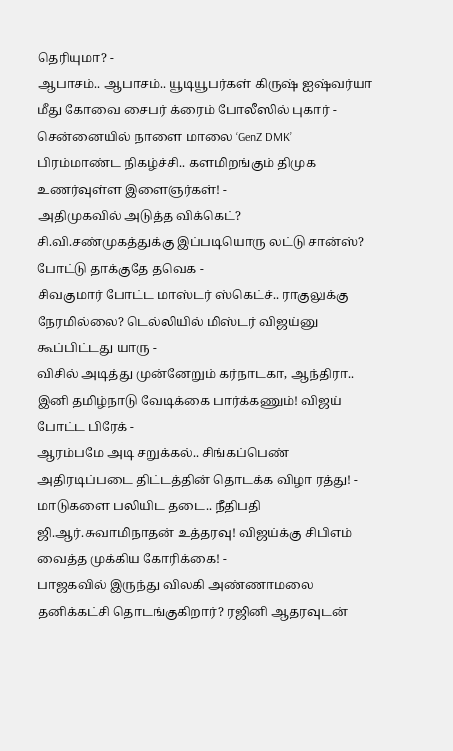தெரியுமா? -
ஆபாசம்.. ஆபாசம்.. யூடியூபர்கள் கிருஷ் ஐஷ்வர்யா மீது கோவை சைபர் க்ரைம் போலீஸில் புகார் -
சென்னையில் நாளை மாலை ‘GenZ DMK’ பிரம்மாண்ட நிகழ்ச்சி.. களமிறங்கும் திமுக உணர்வுள்ள இளைஞர்கள்! -
அதிமுகவில் அடுத்த விக்கெட்? சி.வி.சண்முகத்துக்கு இப்படியொரு லட்டு சான்ஸ்? போட்டு தாக்குதே தவெக -
சிவகுமார் போட்ட மாஸ்டர் ஸ்கெட்ச்.. ராகுலுக்கு நேரமில்லை? டெல்லியில் மிஸ்டர் விஜய்னு கூப்பிட்டது யாரு -
விசில் அடித்து முன்னேறும் கர்நாடகா, ஆந்திரா.. இனி தமிழ்நாடு வேடிக்கை பார்க்கணும்! விஜய் போட்ட பிரேக் -
ஆரம்பமே அடி சறுக்கல்.. சிங்கப்பெண் அதிரடிப்படை திட்டத்தின் தொடக்க விழா ரத்து! -
மாடுகளை பலியிட தடை.. நீதிபதி ஜி.ஆர்.சுவாமிநாதன் உத்தரவு! விஜய்க்கு சிபிஎம் வைத்த முக்கிய கோரிக்கை! -
பாஜகவில் இருந்து விலகி அண்ணாமலை தனிக்கட்சி தொடங்குகிறார்? ரஜினி ஆதரவுடன்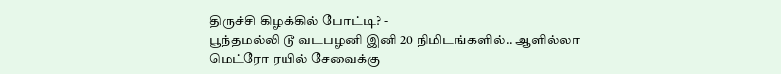திருச்சி கிழக்கில் போட்டி? -
பூந்தமல்லி டூ வடபழனி இனி 20 நிமிடங்களில்.. ஆளில்லா மெட்ரோ ரயில் சேவைக்கு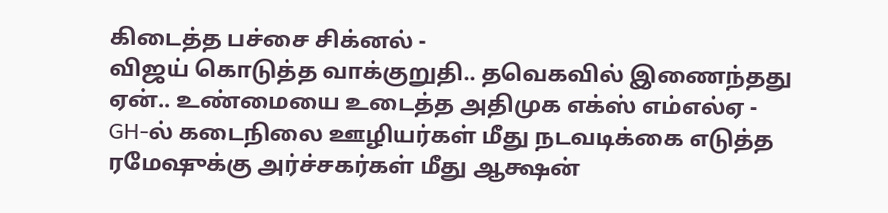கிடைத்த பச்சை சிக்னல் -
விஜய் கொடுத்த வாக்குறுதி.. தவெகவில் இணைந்தது ஏன்.. உண்மையை உடைத்த அதிமுக எக்ஸ் எம்எல்ஏ -
GH-ல் கடைநிலை ஊழியர்கள் மீது நடவடிக்கை எடுத்த ரமேஷுக்கு அர்ச்சகர்கள் மீது ஆக்ஷன்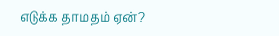எடுக்க தாமதம் ஏன்?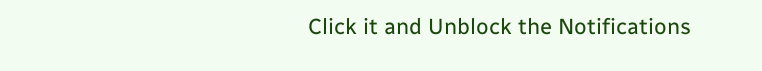Click it and Unblock the Notifications